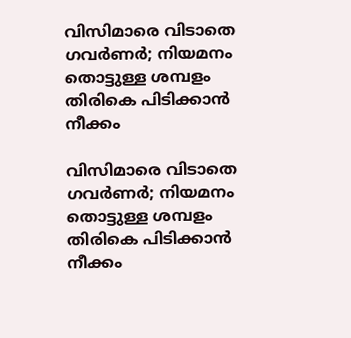വിസിമാരെ വിടാതെ ഗവര്‍ണര്‍; നിയമനം തൊട്ടുള്ള ശമ്പളം തിരികെ പിടിക്കാന്‍ നീക്കം

വിസിമാരെ വിടാതെ ഗവര്‍ണര്‍; നിയമനം തൊട്ടുള്ള ശമ്പളം തിരികെ പിടിക്കാന്‍ നീക്കം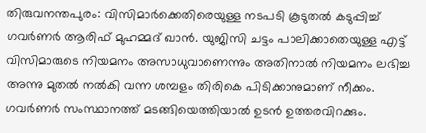തിരുവനന്തപുരം: വിസിമാര്‍ക്കെതിരെയുള്ള നടപടി കൂടുതല്‍ കടുപ്പിച്ച് ഗവര്‍ണര്‍ ആരിഫ് മുഹമ്മദ് ഖാന്‍. യുജിസി ചട്ടം പാലിക്കാതെയുള്ള എട്ട് വിസിമാരുടെ നിയമനം അസാധുവാണെന്നും അതിനാല്‍ നിയമനം ലഭിച്ച അന്നു മുതല്‍ നല്‍കി വന്ന ശമ്പളം തിരികെ പിടിക്കാനുമാണ് നീക്കം. ഗവര്‍ണര്‍ സംസ്ഥാനത്ത് മടങ്ങിയെത്തിയാല്‍ ഉടന്‍ ഉത്തരവിറക്കും.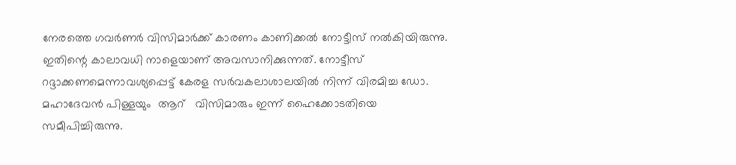നേരത്തെ ഗവര്‍ണര്‍ വിസിമാര്‍ക്ക് കാരണം കാണിക്കല്‍ നോട്ടീസ് നല്‍കിയിരുന്നു. ഇതിന്റെ കാലാവധി നാളെയാണ് അവസാനിക്കുന്നത്. നോട്ടീസ് റദ്ദാക്കണമെന്നാവശ്യപ്പെട്ട് കേരള സര്‍വകലാശാലയില്‍ നിന്ന് വിരമിച്ച ഡോ. മഹാദേവന്‍ പിള്ളയും  ആറ്   വിസിമാരും ഇന്ന് ഹൈക്കോടതിയെ സമീപിച്ചിരുന്നു.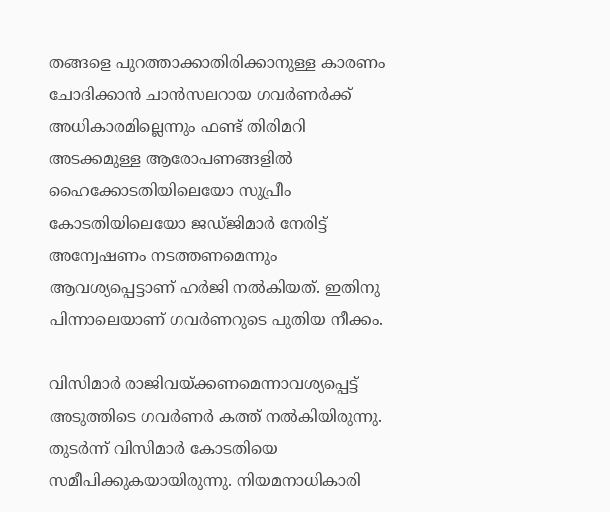തങ്ങളെ പുറത്താക്കാതിരിക്കാനുള്ള കാരണം ചോദിക്കാന്‍ ചാന്‍സലറായ ഗവര്‍ണര്‍ക്ക് അധികാരമില്ലെന്നും ഫണ്ട് തിരിമറി അടക്കമുള്ള ആരോപണങ്ങളില്‍ ഹൈക്കോടതിയിലെയോ സുപ്രീം കോടതിയിലെയോ ജഡ്ജിമാര്‍ നേരിട്ട് അന്വേഷണം നടത്തണമെന്നും ആവശ്യപ്പെട്ടാണ് ഹര്‍ജി നല്‍കിയത്. ഇതിനു പിന്നാലെയാണ് ഗവര്‍ണറുടെ പുതിയ നീക്കം.

വിസിമാര്‍ രാജിവയ്ക്കണമെന്നാവശ്യപ്പെട്ട് അടുത്തിടെ ഗവര്‍ണര്‍ കത്ത് നല്‍കിയിരുന്നു. തുടര്‍ന്ന് വിസിമാര്‍ കോടതിയെ സമീപിക്കുകയായിരുന്നു. നിയമനാധികാരി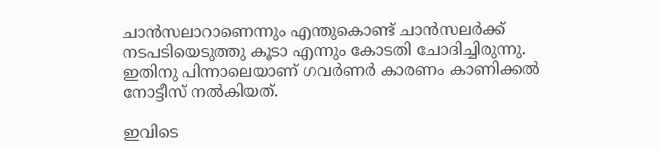ചാന്‍സലാറാണെന്നും എന്തുകൊണ്ട് ചാന്‍സലര്‍ക്ക് നടപടിയെടുത്തു കൂടാ എന്നും കോടതി ചോദിച്ചിരുന്നു. ഇതിനു പിന്നാലെയാണ് ഗവര്‍ണര്‍ കാരണം കാണിക്കല്‍ നോട്ടീസ് നല്‍കിയത്.

ഇവിടെ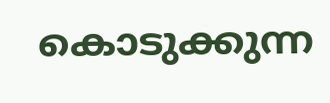കൊടുക്കുന്ന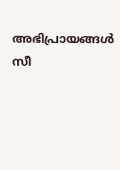അഭിപ്രായങ്ങള്‍ സീ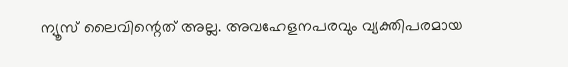ന്യൂസ് ലൈവിന്റെത് അല്ല. അവഹേളനപരവും വ്യക്തിപരമായ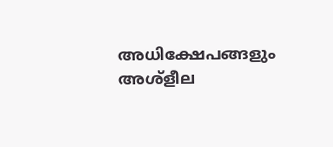അധിക്ഷേപങ്ങളും അശ്‌ളീല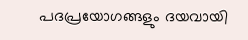പദപ്രയോഗങ്ങളും ദയവായി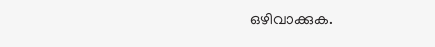ഒഴിവാക്കുക.